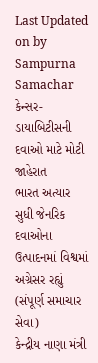Last Updated on by Sampurna Samachar
કેન્સર-ડાયાબિટીસની દવાઓ માટે મોટી જાહેરાત
ભારત અત્યાર સુધી જેનરિક દવાઓના ઉત્પાદનમાં વિશ્વમાં અગ્રેસર રહ્યું
(સંપૂર્ણ સમાચાર સેવા)
કેન્દ્રીય નાણા મંત્રી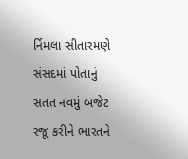ર્નિમલા સીતારમણે સંસદમાં પોતાનું સતત નવમું બજેટ રજૂ કરીને ભારતને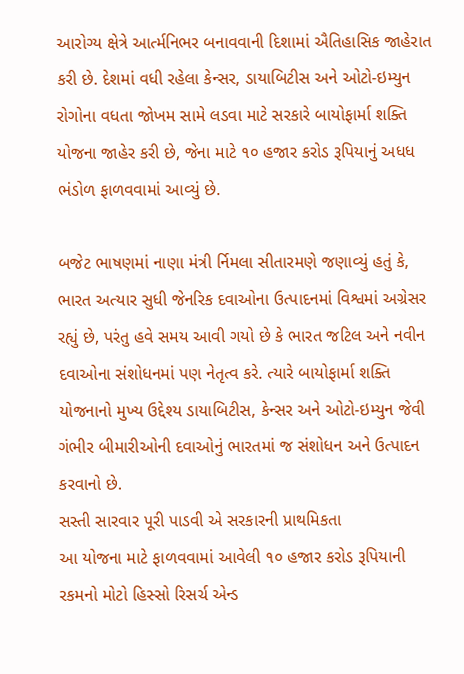આરોગ્ય ક્ષેત્રે આર્ત્મનિભર બનાવવાની દિશામાં ઐતિહાસિક જાહેરાત કરી છે. દેશમાં વધી રહેલા કેન્સર, ડાયાબિટીસ અને ઓટો-ઇમ્યુન રોગોના વધતા જોખમ સામે લડવા માટે સરકારે બાયોફાર્મા શક્તિ યોજના જાહેર કરી છે, જેના માટે ૧૦ હજાર કરોડ રૂપિયાનું અધધ ભંડોળ ફાળવવામાં આવ્યું છે.

બજેટ ભાષણમાં નાણા મંત્રી ર્નિમલા સીતારમણે જણાવ્યું હતું કે, ભારત અત્યાર સુધી જેનરિક દવાઓના ઉત્પાદનમાં વિશ્વમાં અગ્રેસર રહ્યું છે, પરંતુ હવે સમય આવી ગયો છે કે ભારત જટિલ અને નવીન દવાઓના સંશોધનમાં પણ નેતૃત્વ કરે. ત્યારે બાયોફાર્મા શક્તિ યોજનાનો મુખ્ય ઉદ્દેશ્ય ડાયાબિટીસ, કેન્સર અને ઓટો-ઇમ્યુન જેવી ગંભીર બીમારીઓની દવાઓનું ભારતમાં જ સંશોધન અને ઉત્પાદન કરવાનો છે.
સસ્તી સારવાર પૂરી પાડવી એ સરકારની પ્રાથમિકતા
આ યોજના માટે ફાળવવામાં આવેલી ૧૦ હજાર કરોડ રૂપિયાની રકમનો મોટો હિસ્સો રિસર્ચ એન્ડ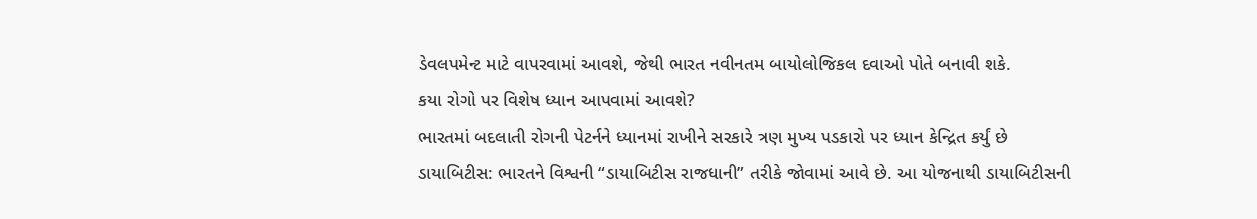ડેવલપમેન્ટ માટે વાપરવામાં આવશે, જેથી ભારત નવીનતમ બાયોલોજિકલ દવાઓ પોતે બનાવી શકે.
કયા રોગો પર વિશેષ ધ્યાન આપવામાં આવશે?
ભારતમાં બદલાતી રોગની પેટર્નને ધ્યાનમાં રાખીને સરકારે ત્રણ મુખ્ય પડકારો પર ધ્યાન કેન્દ્રિત કર્યું છે
ડાયાબિટીસ: ભારતને વિશ્વની “ડાયાબિટીસ રાજધાની” તરીકે જોવામાં આવે છે. આ યોજનાથી ડાયાબિટીસની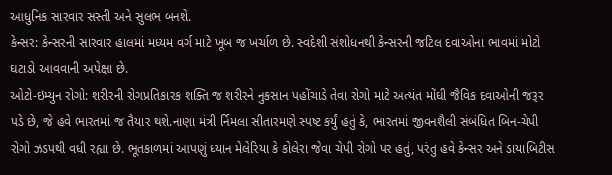આધુનિક સારવાર સસ્તી અને સુલભ બનશે.
કેન્સર: કેન્સરની સારવાર હાલમાં મધ્યમ વર્ગ માટે ખૂબ જ ખર્ચાળ છે. સ્વદેશી સંશોધનથી કેન્સરની જટિલ દવાઓના ભાવમાં મોટો ઘટાડો આવવાની અપેક્ષા છે.
ઓટો-ઇમ્યુન રોગો: શરીરની રોગપ્રતિકારક શક્તિ જ શરીરને નુકસાન પહોંચાડે તેવા રોગો માટે અત્યંત મોંઘી જૈવિક દવાઓની જરૂર પડે છે, જે હવે ભારતમાં જ તૈયાર થશે.નાણા મંત્રી ર્નિમલા સીતારમણે સ્પષ્ટ કર્યું હતું કે, ભારતમાં જીવનશૈલી સંબંધિત બિન-ચેપી રોગો ઝડપથી વધી રહ્યા છે. ભૂતકાળમાં આપણું ધ્યાન મેલેરિયા કે કોલેરા જેવા ચેપી રોગો પર હતું, પરંતુ હવે કેન્સર અને ડાયાબિટીસ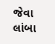જેવા લાંબા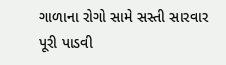ગાળાના રોગો સામે સસ્તી સારવાર પૂરી પાડવી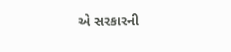એ સરકારની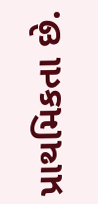પ્રાથમિકતા છે.